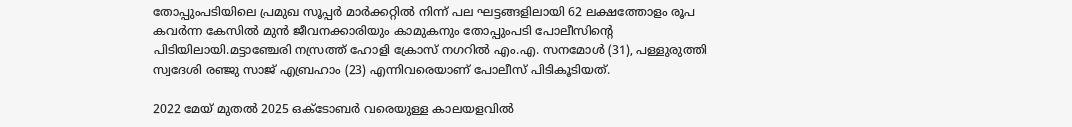തോപ്പുംപടിയിലെ പ്രമുഖ സൂപ്പര്‍ മാര്‍ക്കറ്റില്‍ നിന്ന് പല ഘട്ടങ്ങളിലായി 62 ലക്ഷത്തോളം രൂപ കവര്‍ന്ന കേസില്‍ മുന്‍ ജീവനക്കാരിയും കാമുകനും തോപ്പുംപടി പോലീസിന്റെ പിടിയിലായി.മട്ടാഞ്ചേരി നസ്രത്ത് ഹോളി ക്രോസ് നഗറില്‍ എം.എ. സനമോള്‍ (31), പള്ളുരുത്തി സ്വദേശി രഞ്ജു സാജ് എബ്രഹാം (23) എന്നിവരെയാണ് പോലീസ് പിടികൂടിയത്.

2022 മേയ് മുതല്‍ 2025 ഒക്ടോബര്‍ വരെയുള്ള കാലയളവില്‍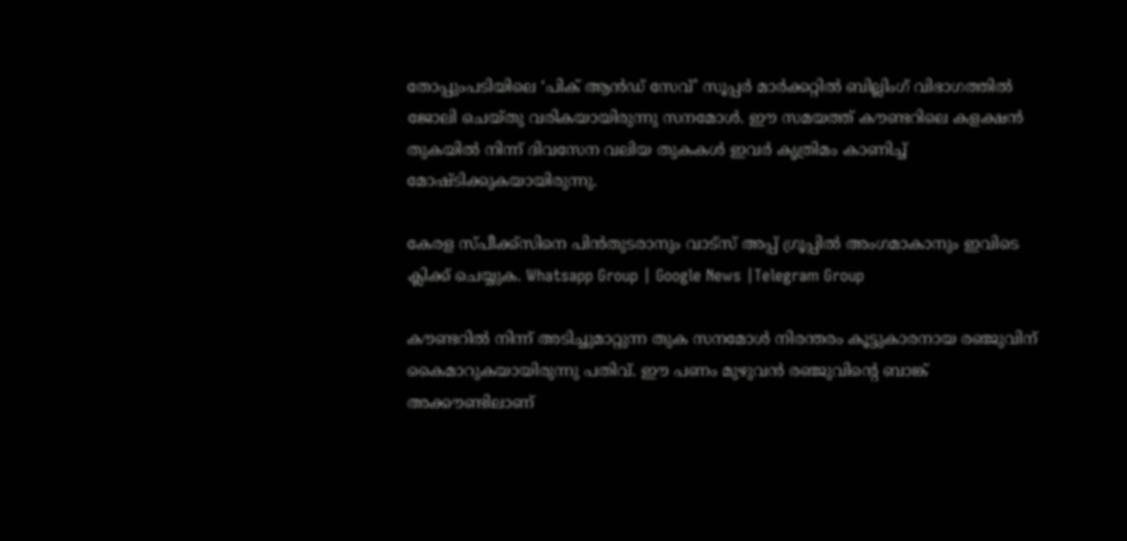തോപ്പുംപടിയിലെ ‘പിക് ആന്‍ഡ് സേവ്’ സൂപ്പര്‍ മാര്‍ക്കറ്റില്‍ ബില്ലിംഗ് വിഭാഗത്തില്‍ ജോലി ചെയ്തു വരികയായിരുന്നു സനമോള്‍. ഈ സമയത്ത് കൗണ്ടറിലെ കളക്ഷന്‍ തുകയില്‍ നിന്ന് ദിവസേന വലിയ തുകകള്‍ ഇവര്‍ കൃത്രിമം കാണിച്ച്‌ മോഷ്ടിക്കുകയായിരുന്നു.

കേരള സ്പീക്ക്സിനെ പിൻതുടരാനും വാട്സ് അപ്പ് ഗ്രൂപ്പിൽ അംഗമാകാനും ഇവിടെ ക്ലിക്ക് ചെയ്യുക. Whatsapp Group | Google News |Telegram Group

കൗണ്ടറില്‍ നിന്ന് അടിച്ചുമാറ്റുന്ന തുക സനമോള്‍ നിരന്തരം കൂട്ടുകാരനായ രഞ്ജുവിന് കൈമാറുകയായിരുന്നു പതിവ്. ഈ പണം മുഴുവന്‍ രഞ്ജുവിന്റെ ബാങ്ക് അക്കൗണ്ടിലാണ്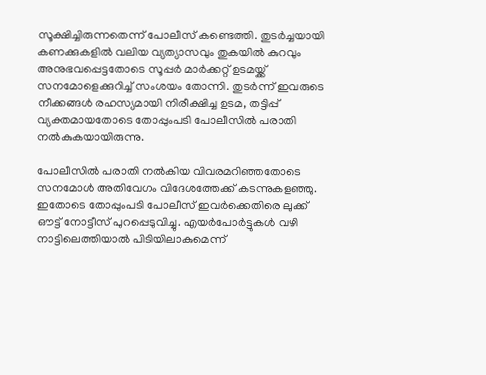സൂക്ഷിച്ചിരുന്നതെന്ന് പോലീസ് കണ്ടെത്തി. തുടര്‍ച്ചയായി കണക്കുകളില്‍ വലിയ വ്യത്യാസവും തുകയില്‍ കുറവും അനുഭവപ്പെട്ടതോടെ സൂപ്പര്‍ മാര്‍ക്കറ്റ് ഉടമയ്ക്ക് സനമോളെക്കുറിച്ച്‌ സംശയം തോന്നി. തുടര്‍ന്ന് ഇവരുടെ നീക്കങ്ങള്‍ രഹസ്യമായി നിരീക്ഷിച്ച ഉടമ, തട്ടിപ്പ് വ്യക്തമായതോടെ തോപ്പുംപടി പോലീസില്‍ പരാതി നല്‍കുകയായിരുന്നു.

പോലീസില്‍ പരാതി നല്‍കിയ വിവരമറിഞ്ഞതോടെ സനമോള്‍ അതിവേഗം വിദേശത്തേക്ക് കടന്നുകളഞ്ഞു. ഇതോടെ തോപ്പുംപടി പോലീസ് ഇവര്‍ക്കെതിരെ ലുക്ക് ഔട്ട് നോട്ടീസ് പുറപ്പെടുവിച്ചു. എയര്‍പോര്‍ട്ടുകള്‍ വഴി നാട്ടിലെത്തിയാല്‍ പിടിയിലാകുമെന്ന്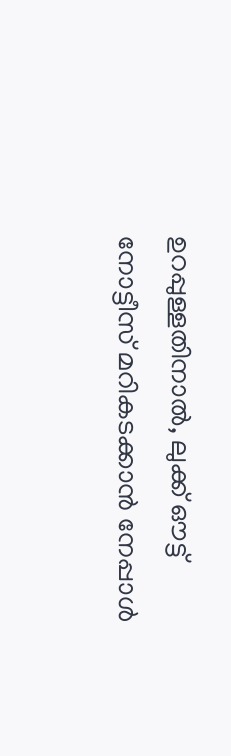ഉറപ്പുള്ളതിനാല്‍, ലുക്ക് ഔട്ട് നോട്ടീസ് മറികടക്കാന്‍ നേപ്പാള്‍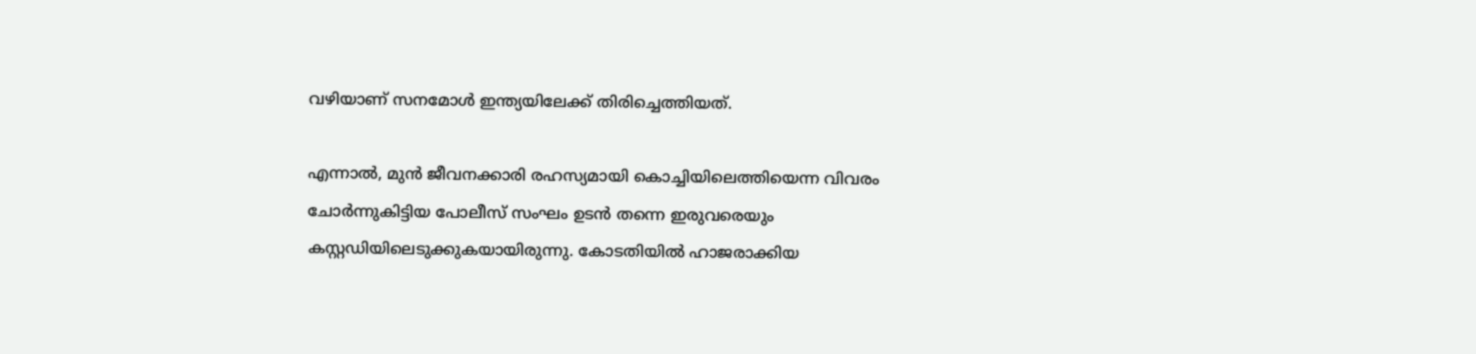വഴിയാണ് സനമോള്‍ ഇന്ത്യയിലേക്ക് തിരിച്ചെത്തിയത്.

എന്നാല്‍, മുന്‍ ജീവനക്കാരി രഹസ്യമായി കൊച്ചിയിലെത്തിയെന്ന വിവരം ചോര്‍ന്നുകിട്ടിയ പോലീസ് സംഘം ഉടന്‍ തന്നെ ഇരുവരെയും കസ്റ്റഡിയിലെടുക്കുകയായിരുന്നു. കോടതിയില്‍ ഹാജരാക്കിയ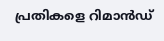പ്രതികളെ റിമാന്‍ഡ്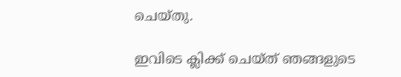ചെയ്തു.

ഇവിടെ ക്ലിക്ക് ചെയ്ത് ഞങ്ങളുടെ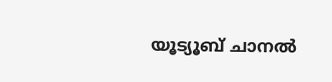യൂട്യൂബ് ചാനൽ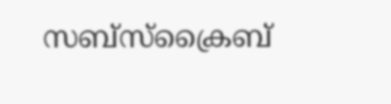സബ്സ്ക്രൈബ്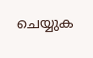ചെയ്യുക